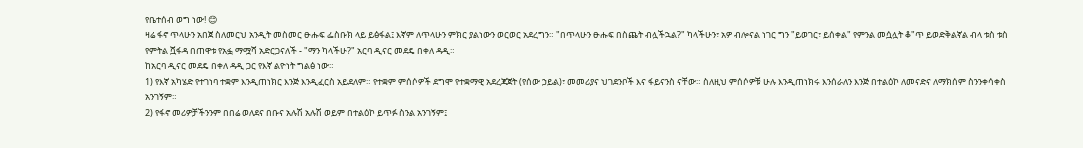የቤተሰብ ወግ ነው! 😊
ዛሬ ፋኖ ጥላሁን አበጀ ስለመርህ አንዲት መስመር ፁሑፍ ፌስቡክ ላይ ይፅፋል፤ እኛም ለጥላሁን ምክር ያልነውን ወርወር አደረግን። "በጥላሁን ፁሑፍ በስጨት ብሏችኋል?" ካላችሁን፣ አዎ ብሎናል ነገር ግን "ይወገር፣ ይሰቀል" የምንል መሷሏት ቆ"ጥ ይወድቅልኛል ብላ ቱስ ቱስ የምትል ሿፋዳ በጠዋቱ የአፏ ማሟሻ አድርጋናለች - "ማን ካላችሁ?" አርባ ዲናር መደዴ በቀለ ዳዲ።
ከአርባ ዲናር መደዴ በቀለ ዳዲ ጋር የእኛ ልዮነት ግልፅ ነው።
1) የእኛ አካሄድ የተገነባ ተቋም እንዲጠነክር እንጅ እንዲፈርስ አይደለም። የተቋም ምሰሶዎች ደግሞ የተቋማዊ አደረጃጀት (የሰው ኃይል)፣ መመሪያና ህገደንቦች እና ፋይናንስ ናቸው። ስለዚህ ምሰሶዎቹ ሁሉ እንዲጠነክሩ እንሰራለን እንጅ በተልዕኮ ለመናድና ለማክሰም ስንንቀሳቀስ አንገኝም።
2) የፋኖ መሪዎቻችንንም በበሬ ወለደና በቡና አሉሽ አሉሽ ወይም በተልዕኮ ይጥፉ ስንል አንገኝም፤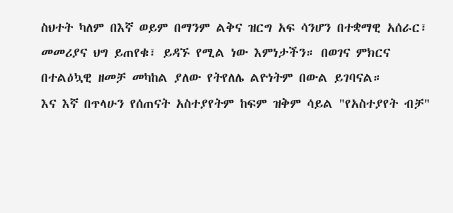ስህተት ካለም በእኛ ወይም በማንም ልቅና ዝርግ አፍ ሳንሆን በተቋማዊ አሰራር፣ መመሪያና ህግ ይጠየቁ፣ ይዳኙ የሚል ነው እምነታችን። በወገና ምክርና በተልዕኳዊ ዘመቻ መካከል ያለው የትየለሌ ልዮነትም በውል ይገባናል።
እና እኛ በጥላሁን የሰጠናት አስተያየትም ከፍም ዝቅም ሳይል "የአስተያየት ብቻ"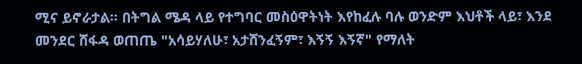ሚና ይኖራታል። በትግል ሜዳ ላይ የተግባር መስዕዋትነት እየከፈሉ ባሉ ወንድም እህቶች ላይ፣ እንደ መንደር ሸፋዳ ወጠጤ "አሳይሃለሁ፣ አታሸንፈኝም፣ እኝኝ እኝኛ" የማለት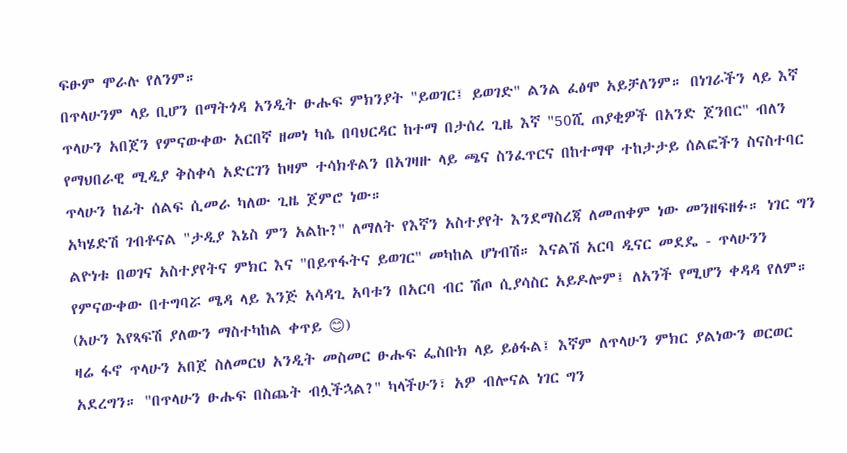ፍፁም ሞራሉ የለንም።
በጥላሁንም ላይ ቢሆን በማትጎዳ አንዲት ፁሑፍ ምክንያት "ይወገር፤ ይወገድ" ልንል ፈፅሞ አይቻለንም። በነገራችን ላይ እኛ ጥላሁን አበጀን የምናውቀው አርበኛ ዘመነ ካሴ በባህርዳር ከተማ በታሰረ ጊዜ እኛ "50ሺ ጠያቂዎች በአንድ ጀንበር" ብለን የማህበራዊ ሚዲያ ቅስቀሳ አድርገን ከዛም ተሳክቶልን በአገዛዙ ላይ ጫና ስንፈጥርና በከተማዋ ተከታታይ ሰልፎችን ስናስተባር ጥላሁን ከፊት ሰልፍ ሲመራ ካለው ጊዜ ጀምሮ ነው።
አካሄድሽ ገብቶናል "ታዲያ እኔስ ምን አልኩ?" ለማለት የእኛን አስተያየት እንደማስረጃ ለመጠቀም ነው መንዘፍዘፉ። ነገር ግን ልዮነቱ በወገና አስተያየትና ምክር እና "በይጥፋትና ይወገር" መካከል ሆነብሽ። እናልሽ አርባ ዲናር መደዴ - ጥላሁንን የምናውቀው በተግባሯ ሜዳ ላይ እንጅ አሳዳጊ አባቱን በአርባ ብር ሽጦ ሲያሳስር አይዶሎም፤ ለአንች የሚሆን ቀዳዳ የለም። (አሁን እየጻፍሽ ያለውን ማስተካከል ቀጥይ 😊)
ዛሬ ፋኖ ጥላሁን አበጀ ስለመርህ አንዲት መስመር ፁሑፍ ፌስቡክ ላይ ይፅፋል፤ እኛም ለጥላሁን ምክር ያልነውን ወርወር አደረግን። "በጥላሁን ፁሑፍ በስጨት ብሏችኋል?" ካላችሁን፣ አዎ ብሎናል ነገር ግን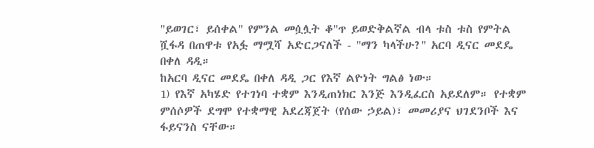"ይወገር፣ ይሰቀል" የምንል መሷሏት ቆ"ጥ ይወድቅልኛል ብላ ቱስ ቱስ የምትል ሿፋዳ በጠዋቱ የአፏ ማሟሻ አድርጋናለች - "ማን ካላችሁ?" አርባ ዲናር መደዴ በቀለ ዳዲ።
ከአርባ ዲናር መደዴ በቀለ ዳዲ ጋር የእኛ ልዮነት ግልፅ ነው።
1) የእኛ አካሄድ የተገነባ ተቋም እንዲጠነክር እንጅ እንዲፈርስ አይደለም። የተቋም ምሰሶዎች ደግሞ የተቋማዊ አደረጃጀት (የሰው ኃይል)፣ መመሪያና ህገደንቦች እና ፋይናንስ ናቸው።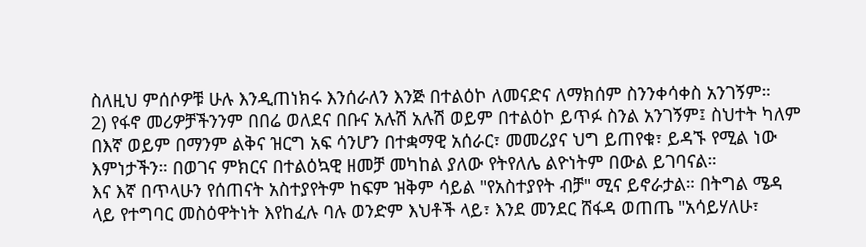ስለዚህ ምሰሶዎቹ ሁሉ እንዲጠነክሩ እንሰራለን እንጅ በተልዕኮ ለመናድና ለማክሰም ስንንቀሳቀስ አንገኝም።
2) የፋኖ መሪዎቻችንንም በበሬ ወለደና በቡና አሉሽ አሉሽ ወይም በተልዕኮ ይጥፉ ስንል አንገኝም፤ ስህተት ካለም በእኛ ወይም በማንም ልቅና ዝርግ አፍ ሳንሆን በተቋማዊ አሰራር፣ መመሪያና ህግ ይጠየቁ፣ ይዳኙ የሚል ነው እምነታችን። በወገና ምክርና በተልዕኳዊ ዘመቻ መካከል ያለው የትየለሌ ልዮነትም በውል ይገባናል።
እና እኛ በጥላሁን የሰጠናት አስተያየትም ከፍም ዝቅም ሳይል "የአስተያየት ብቻ" ሚና ይኖራታል። በትግል ሜዳ ላይ የተግባር መስዕዋትነት እየከፈሉ ባሉ ወንድም እህቶች ላይ፣ እንደ መንደር ሸፋዳ ወጠጤ "አሳይሃለሁ፣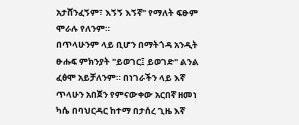አታሸንፈኝም፣ እኝኝ እኝኛ" የማለት ፍፁም ሞራሉ የለንም።
በጥላሁንም ላይ ቢሆን በማትጎዳ አንዲት ፁሑፍ ምክንያት "ይወገር፤ ይወገድ" ልንል ፈፅሞ አይቻለንም። በነገራችን ላይ እኛ ጥላሁን አበጀን የምናውቀው አርበኛ ዘመነ ካሴ በባህርዳር ከተማ በታሰረ ጊዜ እኛ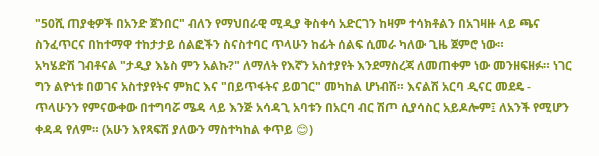"50ሺ ጠያቂዎች በአንድ ጀንበር" ብለን የማህበራዊ ሚዲያ ቅስቀሳ አድርገን ከዛም ተሳክቶልን በአገዛዙ ላይ ጫና ስንፈጥርና በከተማዋ ተከታታይ ሰልፎችን ስናስተባር ጥላሁን ከፊት ሰልፍ ሲመራ ካለው ጊዜ ጀምሮ ነው።
አካሄድሽ ገብቶናል "ታዲያ እኔስ ምን አልኩ?" ለማለት የእኛን አስተያየት እንደማስረጃ ለመጠቀም ነው መንዘፍዘፉ። ነገር ግን ልዮነቱ በወገና አስተያየትና ምክር እና "በይጥፋትና ይወገር" መካከል ሆነብሽ። እናልሽ አርባ ዲናር መደዴ - ጥላሁንን የምናውቀው በተግባሯ ሜዳ ላይ እንጅ አሳዳጊ አባቱን በአርባ ብር ሽጦ ሲያሳስር አይዶሎም፤ ለአንች የሚሆን ቀዳዳ የለም። (አሁን እየጻፍሽ ያለውን ማስተካከል ቀጥይ 😊)